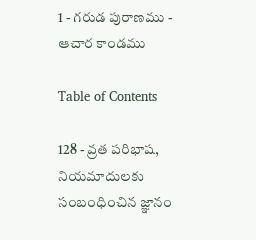1 - గరుడ పురాణము - ఆచార కాండము

Table of Contents

128 - వ్రత పరిభాష, నియమాదులకు సంబంధించిన జ్ఞానం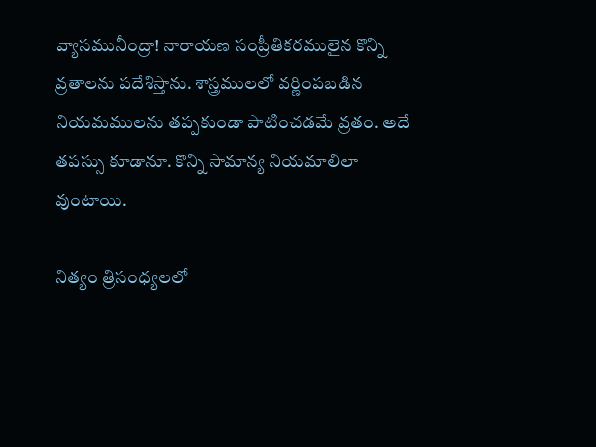వ్యాసమునీంద్రా! నారాయణ సంప్రీతికరములైన కొన్ని వ్రతాలను పదేశిస్తాను. శాస్త్రములలో వర్ణింపబడిన నియమములను తప్పకుండా పాటించడమే వ్రతం. అదే తపస్సు కూడానూ. కొన్ని సామాన్య నియమాలిలా వుంటాయి.

నిత్యం త్రిసంధ్యలలో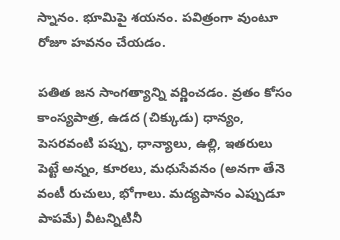స్నానం. భూమిపై శయనం. పవిత్రంగా వుంటూ రోజూ హవనం చేయడం.

పతిత జన సాంగత్యాన్ని వర్ణించడం. వ్రతం కోసం కాంస్యపాత్ర, ఉడద (చిక్కుడు) ధాన్యం, పెసరవంటి పప్పు, ధాన్యాలు, ఉల్లి, ఇతరులు పెట్టే అన్నం, కూరలు, మధుసేవనం (అనగా తేనె వంటీ రుచులు, భోగాలు. మద్యపానం ఎప్పుడూ పాపమే) వీటన్నిటినీ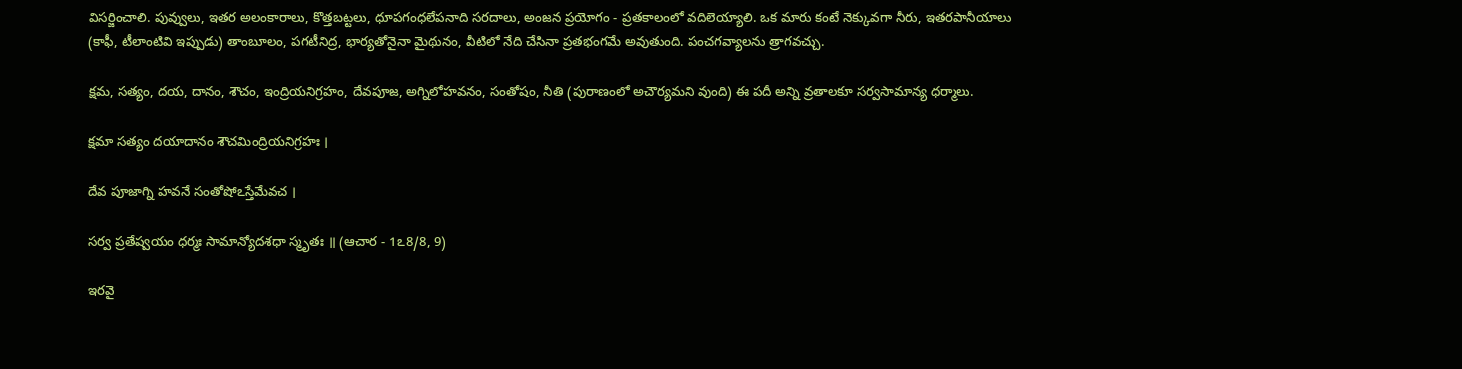విసర్జించాలి. పువ్వులు, ఇతర అలంకారాలు, కొత్తబట్టలు, ధూపగంధలేపనాది సరదాలు, అంజన ప్రయోగం - ప్రతకాలంలో వదిలెయ్యాలి. ఒక మారు కంటే నెక్కువగా నీరు, ఇతరపానీయాలు (కాఫీ, టీలాంటివి ఇప్పుడు) తాంబూలం, పగటీనిద్ర, భార్యతోనైనా మైథునం, వీటిలో నేది చేసినా ప్రతభంగమే అవుతుంది. పంచగవ్యాలను త్రాగవచ్చు.

క్షమ, సత్యం, దయ, దానం, శౌచం, ఇంద్రియనిగ్రహం, దేవపూజ, అగ్నిలోహవనం, సంతోషం, నీతి (పురాణంలో అచౌర్యమని వుంది) ఈ పదీ అన్ని వ్రతాలకూ సర్వసామాన్య ధర్మాలు.

క్షమా సత్యం దయాదానం శౌచమింద్రియనిగ్రహః ।

దేవ పూజాగ్ని హవనే సంతోషోఽస్తేమేవచ ।

సర్వ ప్రతేష్వయం ధర్మః సామాన్యోదశధా స్మృతః ॥ (ఆచార - 1ఽ8/8, 9)

ఇరవై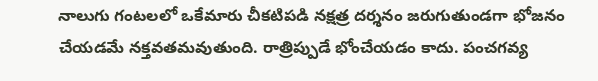నాలుగు గంటలలో ఒకేమారు చీకటిపడి నక్షత్ర దర్శనం జరుగుతుండగా భోజనం చేయడమే నక్తవతమవుతుంది. రాత్రిప్పుడే భోంచేయడం కాదు. పంచగవ్య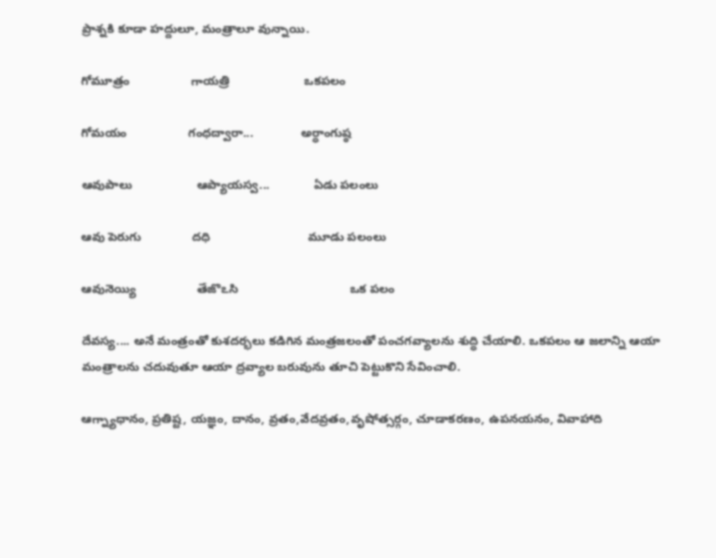ప్రాశ్నకి కూడా హద్దులూ, మంత్రాలూ వున్నాయి.

గోమూత్రం                  గాయత్రి                      ఒకపలం

గోమయం                  గంధద్వారా...              అర్ధాంగుష్ఠ

ఆవుపాలు                   ఆప్యాయస్వ...             ఏడు పలంలు

ఆవు పెరుగు               దధి                             మూడు పలంలు

ఆవునెయ్యి                  తేజొఽసి                                 ఒక పలం

దేవస్య.... అనే మంత్రంతో కుశదర్భలు కడిగిన మంత్రజలంతో పంచగవ్యాలను శుద్ధి చేయాలి. ఒకపలం ఆ జలాన్ని ఆయా మంత్రాలను చదువుతూ ఆయా ద్రవ్యాల బరువును తూచి పెట్టుకొని సేవించాలి.

ఆగ్న్యాధానం, ప్రతిష్ట, యజ్ఞం, దానం, వ్రతం,వేదవ్రతం,వృషోత్సర్గం, చూడాకరణం, ఉపనయనం, వివాహాది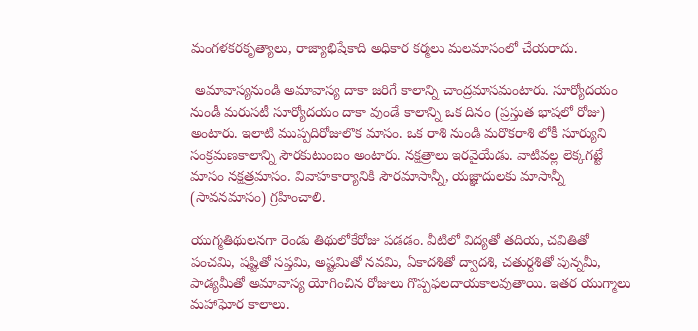మంగళకరకృత్యాలు, రాజ్యాభిషేకాది అధికార కర్మలు మలమాసంలో చేయరాదు.

 అమావాస్యనుండి అమావాస్య దాకా జరిగే కాలాన్ని చాంద్రమాసమంటారు. సూర్యోదయం నుండీ మరుసటీ సూర్యోదయం దాకా వుండే కాలాన్ని ఒక దినం (ప్రస్తుత భాషలో రోజు) అంటారు. ఇలాటి ముప్పదిరోజులొక మాసం. ఒక రాశి నుండి మరొకరాశి లోకీ సూర్యుని సంక్రమణకాలాన్ని సౌరకుటుంబం అంటారు. నక్షత్రాలు ఇరవైయేడు. వాటివల్ల లెక్కగట్టే మాసం నక్షత్రమాసం. వివాహకార్యానికి సౌరమాసాన్నీ, యజ్ఞాదులకు మాసాన్నీ (సావనమాసం) గ్రహించాలి.

యుగ్మతిథులనగా రెండు తిథులోకేరోజు పడడం. వీటిలో విద్యతో తదియ, చవితితో పంచమి, షష్టితో సప్తమి, అష్టమితో నవమి, ఏకాదశితో ద్వాదశి, చతుర్దశితో పున్నమీ, పాడ్యమీతో అమావాస్య యోగించిన రోజులు గొప్పఫలదాయకాలవుతాయి. ఇతర యుగ్మాలు మహాఘోర కాలాలు.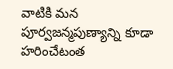వాటికి మన పూర్వజన్మపుణ్యాన్ని కూడా హరించేటంత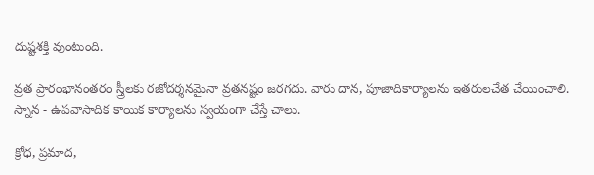దుష్టశక్తి వుంటుంది.

వ్రత ప్రారంభానంతరం స్త్రీలకు రజోదర్శనమైనా వ్రతనష్టం జరగదు. వారు దాన, పూజాదికార్యాలను ఇతరులచేత చేయించాలి. స్నాన - ఉపవాసాదిక కాయిక కార్యాలను స్వయంగా చేస్తే చాలు.

క్రోధ, ప్రమాద,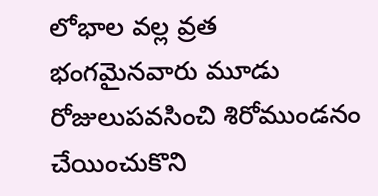లోభాల వల్ల వ్రత భంగమైనవారు మూడు రోజులుపవసించి శిరోముండనం చేయించుకొని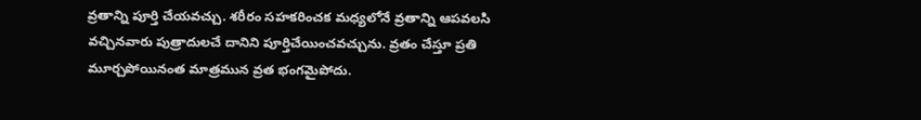వ్రతాన్ని పూర్తి చేయవచ్చు. శరీరం సహకరించక మధ్యలోనే వ్రతాన్ని ఆపవలసి వచ్చినవారు పుత్రాదులచే దానిని పూర్తిచేయించవచ్చును. వ్రతం చేస్తూ ప్రతి మూర్చపోయినంత మాత్రమున వ్రత భంగమైపోదు.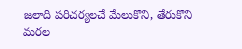జలాది పరిచర్యలచే మేలుకొని, తేరుకొని మరల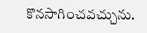కొనసాగించవచ్చును.